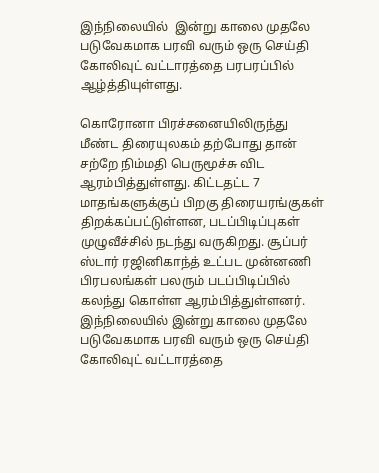இந்நிலையில்  இன்று காலை முதலே படுவேகமாக பரவி வரும் ஒரு செய்தி கோலிவுட் வட்டாரத்தை பரபரப்பில் ஆழ்த்தியுள்ளது.

கொரோனா பிரச்சனையிலிருந்து மீண்ட திரையுலகம் தற்போது தான் சற்றே நிம்மதி பெருமூச்சு விட ஆரம்பித்துள்ளது. கிட்டதட்ட 7 மாதங்களுக்குப் பிறகு திரையரங்குகள் திறக்கப்பட்டுள்ளன, படப்பிடிப்புகள் முழுவீச்சில் நடந்து வருகிறது. சூப்பர் ஸ்டார் ரஜினிகாந்த் உட்பட முன்னணி பிரபலங்கள் பலரும் படப்பிடிப்பில் கலந்து கொள்ள ஆரம்பித்துள்ளனர். இந்நிலையில் இன்று காலை முதலே படுவேகமாக பரவி வரும் ஒரு செய்தி கோலிவுட் வட்டாரத்தை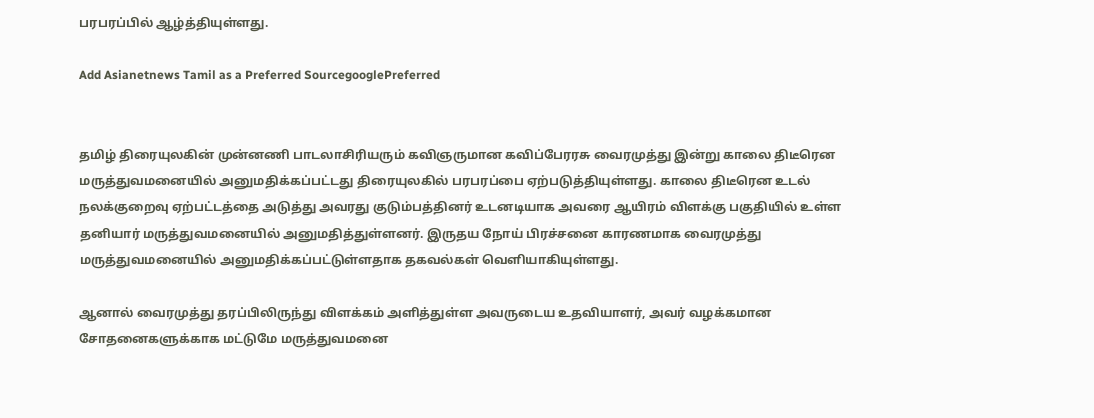பரபரப்பில் ஆழ்த்தியுள்ளது.

Add Asianetnews Tamil as a Preferred SourcegooglePreferred


தமிழ் திரையுலகின் முன்னணி பாடலாசிரியரும் கவிஞருமான கவிப்பேரரசு வைரமுத்து இன்று காலை திடீரென மருத்துவமனையில் அனுமதிக்கப்பட்டது திரையுலகில் பரபரப்பை ஏற்படுத்தியுள்ளது. காலை திடீரென உடல் நலக்குறைவு ஏற்பட்டத்தை அடுத்து அவரது குடும்பத்தினர் உடனடியாக அவரை ஆயிரம் விளக்கு பகுதியில் உள்ள தனியார் மருத்துவமனையில் அனுமதித்துள்ளனர். இருதய நோய் பிரச்சனை காரணமாக வைரமுத்து மருத்துவமனையில் அனுமதிக்கப்பட்டுள்ளதாக தகவல்கள் வெளியாகியுள்ளது.

ஆனால் வைரமுத்து தரப்பிலிருந்து விளக்கம் அளித்துள்ள அவருடைய உதவியாளர், அவர் வழக்கமான சோதனைகளுக்காக மட்டுமே மருத்துவமனை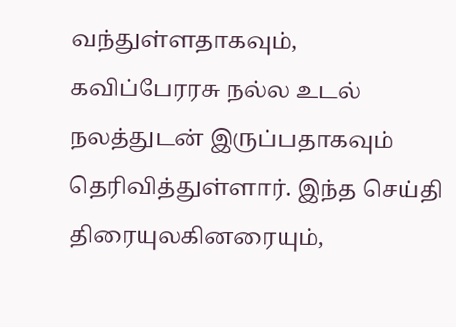வந்துள்ளதாகவும், கவிப்பேரரசு நல்ல உடல் நலத்துடன் இருப்பதாகவும் தெரிவித்துள்ளார். இந்த செய்தி திரையுலகினரையும்,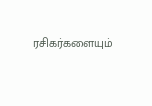ரசிகர்களையும்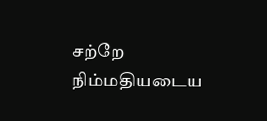சற்றே நிம்மதியடைய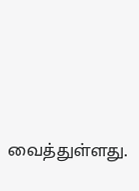வைத்துள்ளது.